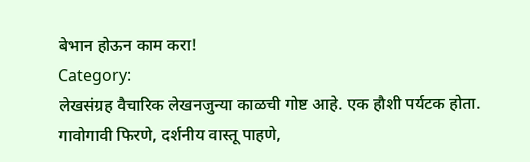बेभान होऊन काम करा!
Category:
लेखसंग्रह वैचारिक लेखनजुन्या काळची गोष्ट आहे. एक हौशी पर्यटक होता. गावोगावी फिरणे, दर्शनीय वास्तू पाहणे,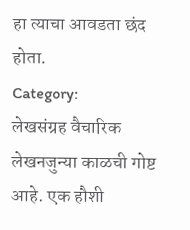हा त्याचा आवडता छंद होता.
Category:
लेखसंग्रह वैचारिक लेखनजुन्या काळची गोष्ट आहे. एक हौशी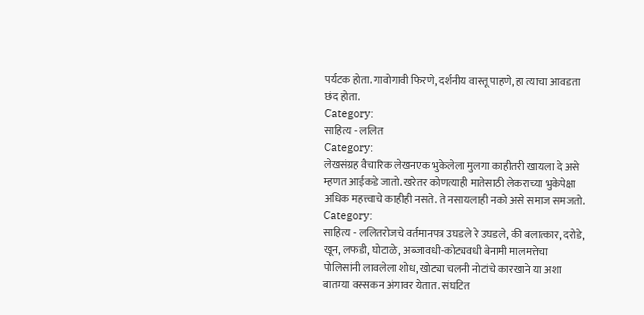पर्यटक होता. गावोगावी फिरणे, दर्शनीय वास्तू पाहणे, हा त्याचा आवडता छंद होता.
Category:
साहित्य - ललित
Category:
लेखसंग्रह वैचारिक लेखनएक भुकेलेला मुलगा काहीतरी खायला दे असे म्हणत आईकडे जातो. खरेतर कोणत्याही मातेसाठी लेकराच्या भुकेपेक्षा अधिक महत्त्वाचे काहीही नसते. ते नसायलाही नको असे समाज समजतो.
Category:
साहित्य - ललितरोजचे वर्तमानपत्र उघडले रे उघडले, की बलात्कार, दरोडे, खून, लफडी, घोटाळे, अब्जावधी-कोट्यवधी बेनामी मालमत्तेचा पोलिसांनी लावलेला शोध, खोट्या चलनी नोटांचे कारखाने या अशा बातम्या वस्सकन अंगावर येतात. संघटित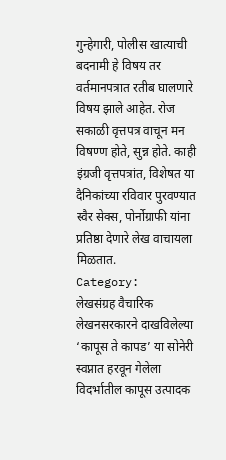गुन्हेगारी, पोलीस खात्याची बदनामी हे विषय तर वर्तमानपत्रात रतीब घालणारे विषय झाले आहेत. रोज सकाळी वृत्तपत्र वाचून मन विषण्ण होते, सुन्न होते. काही इंग्रजी वृत्तपत्रांत, विशेषत या दैनिकांच्या रविवार पुरवण्यात स्वैर सेक्स, पोर्नोग्राफी यांना प्रतिष्ठा देणारे लेख वाचायला मिळतात.
Category:
लेखसंग्रह वैचारिक लेखनसरकारने दाखविलेल्या ‘कापूस ते कापड’ या सोनेरी स्वप्नात हरवून गेलेला विदर्भातील कापूस उत्पादक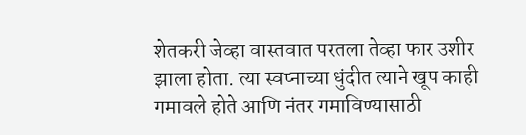शेतकरी जेव्हा वास्तवात परतला तेव्हा फार उशीर झाला होता. त्या स्वप्नाच्या धुंदीत त्याने खूप काही गमावले होते आणि नंतर गमाविण्यासाठी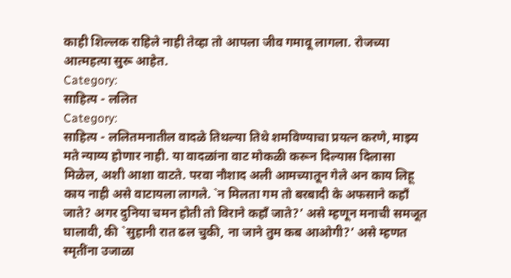काही शिल्लक राहिले नाही तेव्हा तो आपला जीव गमावू लागला. रोजच्या आत्महत्या सुरू आहेत.
Category:
साहित्य - ललित
Category:
साहित्य - ललितमनातील वादळे तिथल्या तिथे शमविण्याचा प्रयत्न करणे, माझ्य मते न्याय्य होणार नाही. या वादळांना वाट मोकळी करून दिल्यास दिलासा मिळेल, अशी आशा वाटते. परवा नौशाद अली आमच्यातून गेले अन काय लिहू काय नाही असे वाटायला लागले. `न मिलता गम तो बरबादी के अफसाने कहाँ जाते? अगर दुनिया चमन होती तो विराने कहाँ जाते?’ असे म्हणून मनाची समजूत घालावी, की `सुहानी रात ढल चुकी, ना जाने तुम कब आओगी?’ असे म्हणत स्मृतींना उजाळा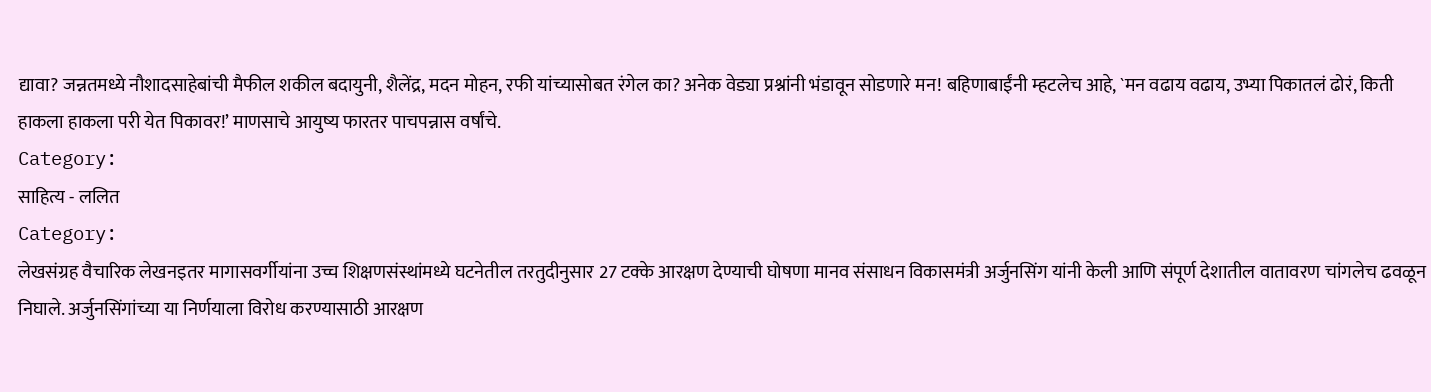द्यावा? जन्नतमध्ये नौशादसाहेबांची मैफील शकील बदायुनी, शैलेंद्र, मदन मोहन, रफी यांच्यासोबत रंगेल का? अनेक वेड्या प्रश्नांनी भंडावून सोडणारे मन! बहिणाबाईंनी म्हटलेच आहे, `मन वढाय वढाय, उभ्या पिकातलं ढोरं, किती हाकला हाकला परी येत पिकावर!’ माणसाचे आयुष्य फारतर पाचपन्नास वर्षांचे.
Category:
साहित्य - ललित
Category:
लेखसंग्रह वैचारिक लेखनइतर मागासवर्गीयांना उच्च शिक्षणसंस्थांमध्ये घटनेतील तरतुदीनुसार 27 टक्के आरक्षण देण्याची घोषणा मानव संसाधन विकासमंत्री अर्जुनसिंग यांनी केली आणि संपूर्ण देशातील वातावरण चांगलेच ढवळून निघाले. अर्जुनसिंगांच्या या निर्णयाला विरोध करण्यासाठी आरक्षण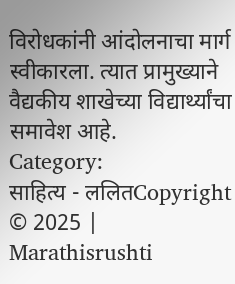विरोधकांनी आंदोलनाचा मार्ग स्वीकारला. त्यात प्रामुख्याने वैद्यकीय शाखेच्या विद्यार्थ्यांचा समावेश आहे.
Category:
साहित्य - ललितCopyright © 2025 | Marathisrushti